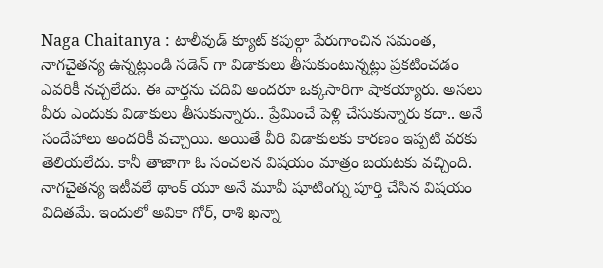Naga Chaitanya : టాలీవుడ్ క్యూట్ కపుల్గా పేరుగాంచిన సమంత, నాగచైతన్య ఉన్నట్లుండి సడెన్ గా విడాకులు తీసుకుంటున్నట్లు ప్రకటించడం ఎవరికీ నచ్చలేదు. ఈ వార్తను చదివి అందరూ ఒక్కసారిగా షాకయ్యారు. అసలు వీరు ఎందుకు విడాకులు తీసుకున్నారు.. ప్రేమించే పెళ్లి చేసుకున్నారు కదా.. అనే సందేహాలు అందరికీ వచ్చాయి. అయితే వీరి విడాకులకు కారణం ఇప్పటి వరకు తెలియలేదు. కానీ తాజాగా ఓ సంచలన విషయం మాత్రం బయటకు వచ్చింది.
నాగచైతన్య ఇటీవలే థాంక్ యూ అనే మూవీ షూటింగ్ను పూర్తి చేసిన విషయం విదితమే. ఇందులో అవికా గోర్, రాశి ఖన్నా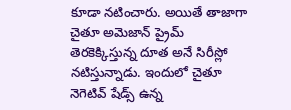కూడా నటించారు. అయితే తాజాగా చైతూ అమెజాన్ ప్రైమ్ తెరకెక్కిస్తున్న దూత అనే సిరీస్లో నటిస్తున్నాడు. ఇందులో చైతూ నెగెటివ్ షేడ్స్ ఉన్న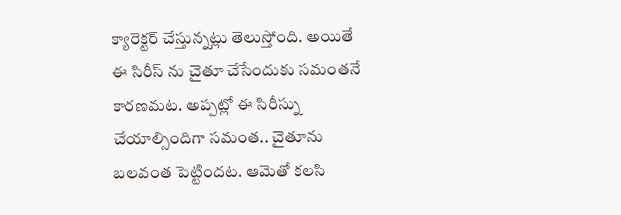క్యారెక్టర్ చేస్తున్నట్లు తెలుస్తోంది. అయితే ఈ సిరీస్ ను చైతూ చేసేందుకు సమంతనే కారణమట. అప్పట్లో ఈ సిరీస్ను చేయాల్సిందిగా సమంత.. చైతూను బలవంత పెట్టిందట. ఆమెతో కలసి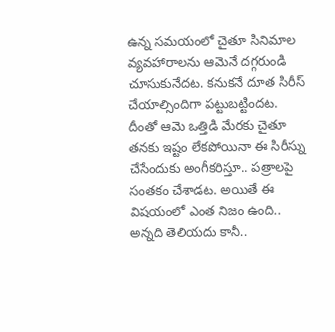ఉన్న సమయంలో చైతూ సినిమాల వ్యవహారాలను ఆమెనే దగ్గరుండి చూసుకునేదట. కనుకనే దూత సిరీస్ చేయాల్సిందిగా పట్టుబట్టిందట. దీంతో ఆమె ఒత్తిడి మేరకు చైతూ తనకు ఇష్టం లేకపోయినా ఈ సిరీస్ను చేసేందుకు అంగీకరిస్తూ.. పత్రాలపై సంతకం చేశాడట. అయితే ఈ విషయంలో ఎంత నిజం ఉంది.. అన్నది తెలియదు కానీ..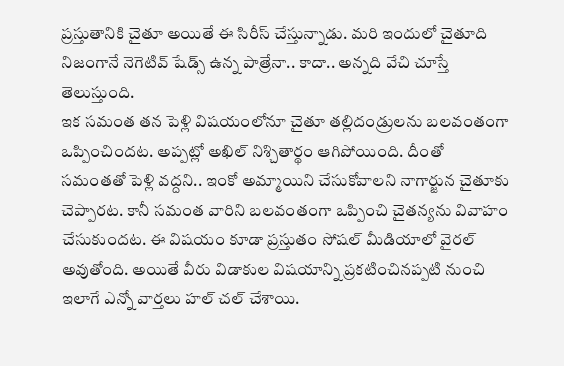ప్రస్తుతానికి చైతూ అయితే ఈ సిరీస్ చేస్తున్నాడు. మరి ఇందులో చైతూది నిజంగానే నెగెటివ్ షేడ్స్ ఉన్న పాత్రేనా.. కాదా.. అన్నది వేచి చూస్తే తెలుస్తుంది.
ఇక సమంత తన పెళ్లి విషయంలోనూ చైతూ తల్లిదండ్రులను బలవంతంగా ఒప్పించిందట. అప్పట్లో అఖిల్ నిశ్చితార్థం ఆగిపోయింది. దీంతో సమంతతో పెళ్లి వద్దని.. ఇంకో అమ్మాయిని చేసుకోవాలని నాగార్జున చైతూకు చెప్పారట. కానీ సమంత వారిని బలవంతంగా ఒప్పించి చైతన్యను వివాహం చేసుకుందట. ఈ విషయం కూడా ప్రస్తుతం సోషల్ మీడియాలో వైరల్ అవుతోంది. అయితే వీరు విడాకుల విషయాన్ని ప్రకటించినప్పటి నుంచి ఇలాగే ఎన్నో వార్తలు హల్ చల్ చేశాయి.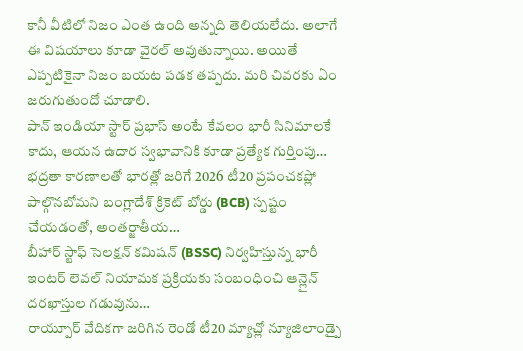కానీ వీటిలో నిజం ఎంత ఉంది అన్నది తెలియలేదు. అలాగే ఈ విషయాలు కూడా వైరల్ అవుతున్నాయి. అయితే ఎప్పటికైనా నిజం బయట పడక తప్పదు. మరి చివరకు ఏం జరుగుతుందో చూడాలి.
పాన్ ఇండియా స్టార్ ప్రభాస్ అంటే కేవలం భారీ సినిమాలకే కాదు, ఆయన ఉదార స్వభావానికి కూడా ప్రత్యేక గుర్తింపు…
భద్రతా కారణాలతో భారత్లో జరిగే 2026 టీ20 ప్రపంచకప్లో పాల్గొనబోమని బంగ్లాదేశ్ క్రికెట్ బోర్డు (BCB) స్పష్టం చేయడంతో, అంతర్జాతీయ…
బీహార్ స్టాఫ్ సెలక్షన్ కమిషన్ (BSSC) నిర్వహిస్తున్న భారీ ఇంటర్ లెవల్ నియామక ప్రక్రియకు సంబంధించి ఆన్లైన్ దరఖాస్తుల గడువును…
రాయ్పూర్ వేదికగా జరిగిన రెండో టీ20 మ్యాచ్లో న్యూజిలాండ్పై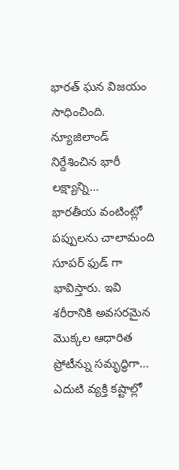భారత్ ఘన విజయం సాధించింది. న్యూజిలాండ్ నిర్దేశించిన భారీ లక్ష్యాన్ని…
భారతీయ వంటింట్లో పప్పులను చాలామంది సూపర్ ఫుడ్ గా భావిస్తారు. ఇవి శరీరానికి అవసరమైన మొక్కల ఆధారిత ప్రోటీన్ను సమృద్ధిగా…
ఎదుటి వ్యక్తి కష్టాల్లో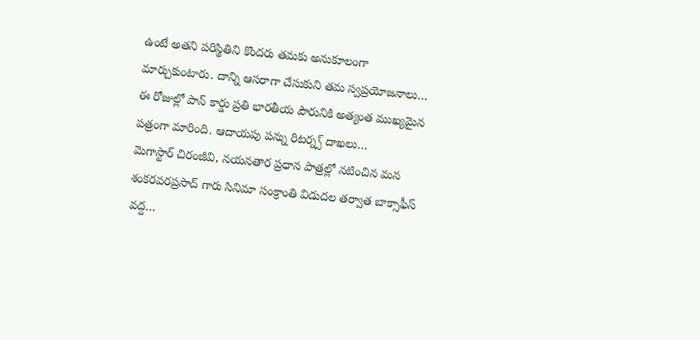ఉంటే అతని పరిస్థితిని కొందరు తమకు అనుకూలంగా మార్చుకుంటారు. దాన్ని ఆసరాగా చేసుకుని తమ స్వప్రయోజనాలు…
ఈ రోజుల్లో పాన్ కార్డు ప్రతి భారతీయ పౌరునికి అత్యంత ముఖ్యమైన పత్రంగా మారింది. ఆదాయపు పన్ను రిటర్న్స్ దాఖలు…
మెగాస్టార్ చిరంజీవి, నయనతార ప్రధాన పాత్రల్లో నటించిన మన శంకరవరప్రసాద్ గారు సినిమా సంక్రాంతి విడుదల తర్వాత బాక్సాఫీస్ వద్ద…